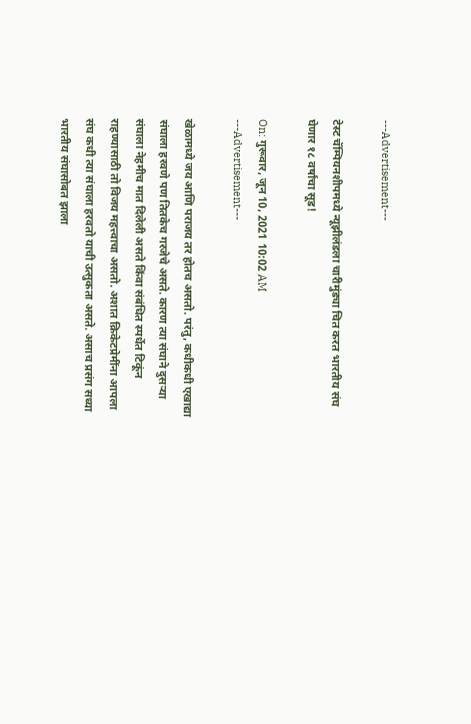---Advertisement---

टेस्ट चॅम्पियनशीपमध्ये न्यूझीलंडला चारीमुंड्या चित करत भारतीय संघ घेणार १८ वर्षांचा सूड!

On: गुरूवार, जून 10, 2021 10:02 AM
---Advertisement---

खेळामध्ये जय आणि पराजय तर होतच असतो. परंतु, कधीकधी एखाद्या संघाला हरवणे पण तितकेच गरजेचे असते. कारण त्या संघाने दुसऱ्या संघाला नेहमीच मात दिलेली असते किंवा संबंधित स्पर्धेत टिकूंन राहण्यासाठी तो विजय महत्त्वाचा असतो. अशात क्रिकेटप्रेमींना आपला संघ कधी त्या संघाला हरवतो याची उत्सुकता असते. असाच प्रसंग सध्या भारतीय संघासोबत झाला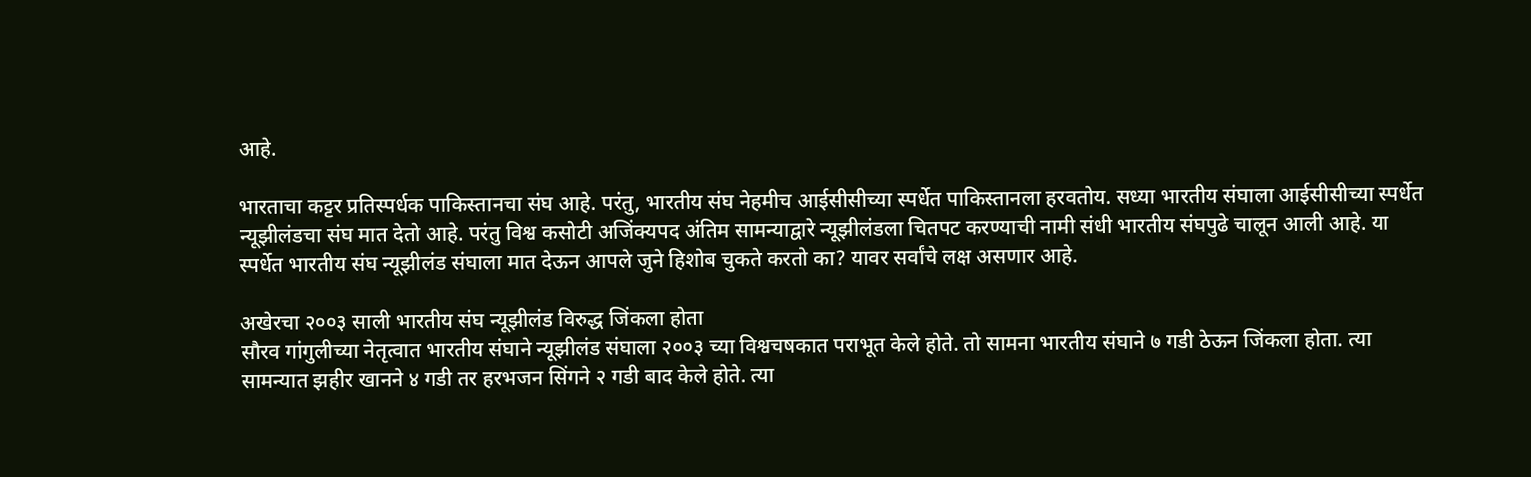आहे.

भारताचा कट्टर प्रतिस्पर्धक पाकिस्तानचा संघ आहे. परंतु, भारतीय संघ नेहमीच आईसीसीच्या स्पर्धेत पाकिस्तानला हरवतोय. सध्या भारतीय संघाला आईसीसीच्या स्पर्धेत न्यूझीलंडचा संघ मात देतो आहे. परंतु विश्व कसोटी अजिंक्यपद अंतिम सामन्याद्वारे न्यूझीलंडला चितपट करण्याची नामी संधी भारतीय संघपुढे चालून आली आहे. या स्पर्धेत भारतीय संघ न्यूझीलंड संघाला मात देऊन आपले जुने हिशोब चुकते करतो का? यावर सर्वांचे लक्ष असणार आहे.

अखेरचा २००३ साली भारतीय संघ न्यूझीलंड विरुद्ध जिंकला होता
सौरव गांगुलीच्या नेतृत्वात भारतीय संघाने न्यूझीलंड संघाला २००३ च्या विश्वचषकात पराभूत केले होते. तो सामना भारतीय संघाने ७ गडी ठेऊन जिंकला होता. त्या सामन्यात झहीर खानने ४ गडी तर हरभजन सिंगने २ गडी बाद केले होते. त्या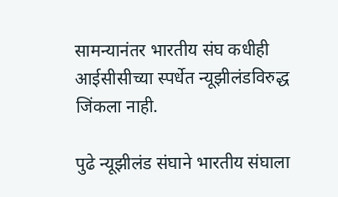सामन्यानंतर भारतीय संघ कधीही आईसीसीच्या स्पर्धेत न्यूझीलंडविरुद्ध जिंकला नाही.

पुढे न्यूझीलंड संघाने भारतीय संघाला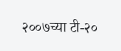२००७च्या टी-२०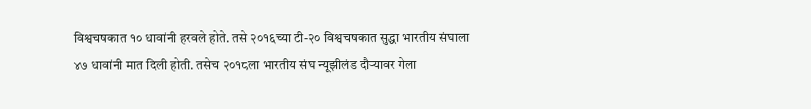विश्वचषकात १० धावांनी हरवले होते. तसे २०१६च्या टी-२० विश्वचषकात सुद्धा भारतीय संघाला ४७ धावांनी मात दिली होती. तसेच २०१८ला भारतीय संघ न्यूझीलंड दौऱ्यावर गेला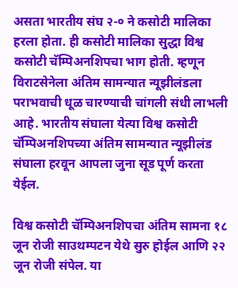असता भारतीय संघ २-० ने कसोटी मालिका हरला होता. ही कसोटी मालिका सुद्धा विश्व कसोटी चॅम्पिअनशिपचा भाग होती. म्हणून विराटसेनेला अंतिम सामन्यात न्यूझीलंडला पराभवाची धूळ चारण्याची चांगली संधी लाभली आहे. भारतीय संघाला येत्या विश्व कसोटी चॅम्पिअनशिपच्या अंतिम सामन्यात न्यूझीलंड संघाला हरवून आपला जुना सूड पूर्ण करता येईल.

विश्व कसोटी चॅम्पिअनशिपचा अंतिम सामना १८ जून रोजी साउथम्पटन येथे सुरु होईल आणि २२ जून रोजी संपेल. या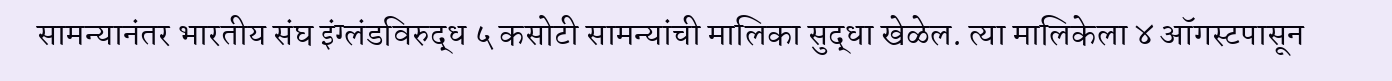सामन्यानंतर भारतीय संघ इंग्लंडविरुद्ध ५ कसोटी सामन्यांची मालिका सुद्धा खेळेल. त्या मालिकेला ४ ऑगस्टपासून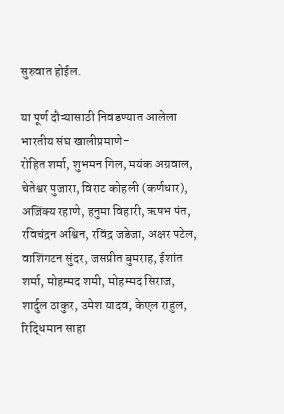सुरुवात होईल.

या पूर्ण दौऱ्यासाठी निवडण्यात आलेला भारतीय संघ खालीप्रमाणे-
रोहित शर्मा, शुभमन गिल, मयंक अग्रवाल, चेतेश्वर पुजारा, विराट कोहली (कर्णधार), अजिंक्य रहाणे, हनुमा विहारी, ऋषभ पंत, रविचंद्रन अश्विन, रविंद्र जडेजा, अक्षर पटेल, वाशिंगटन सुंदर, जसप्रीत बुमराह, ईशांत शर्मा, मोहम्मद शमी, मोहम्मद सिराज, शार्दुल ठाकुर, उमेश यादव, केएल राहुल, रिद्धिमान साहा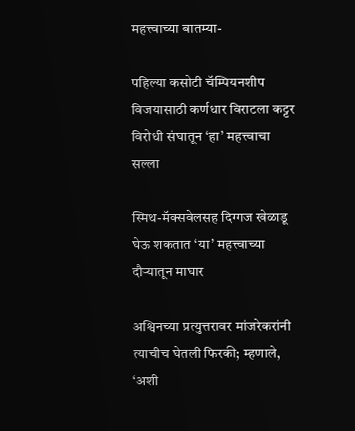महत्त्वाच्या बातम्या-

पहिल्या कसोटी चॅम्पियनशीप विजयासाठी कर्णधार विराटला कट्टर विरोधी संघातून ‘हा’ महत्त्वाचा सल्ला

स्मिथ-मॅक्सवेलसह दिग्गज खेळाडू घेऊ शकतात ‘या’ महत्त्वाच्या दौऱ्यातून माघार

अश्विनच्या प्रत्युत्तरावर मांजरेकरांनी त्याचीच घेतली फिरकी; म्हणाले, ‘अशी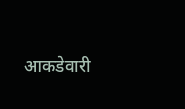आकडेवारी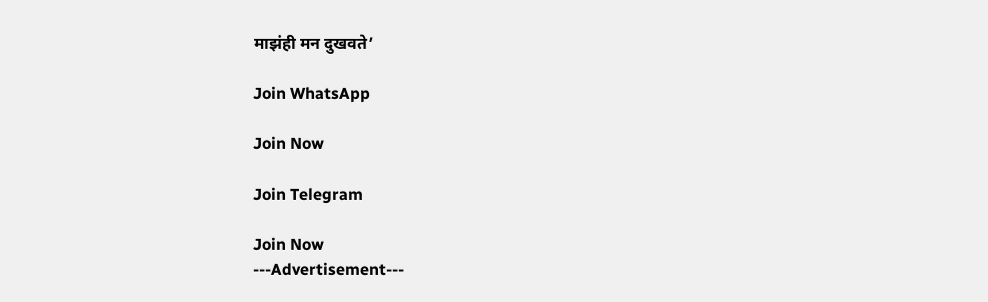माझंही मन दुखवते’

Join WhatsApp

Join Now

Join Telegram

Join Now
---Advertisement---